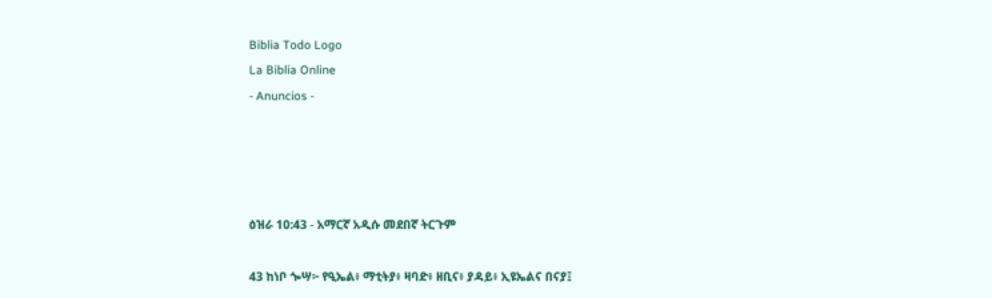Biblia Todo Logo
La Biblia Online
- Anuncios -




ዕዝራ 10:43 - አማርኛ አዲሱ መደበኛ ትርጉም

43 ከነቦ ጐሣ፦ የዒኤል፥ ማቲትያ፥ ዛባድ፥ ዘቢና፥ ያዳይ፥ ኢዩኤልና በናያ፤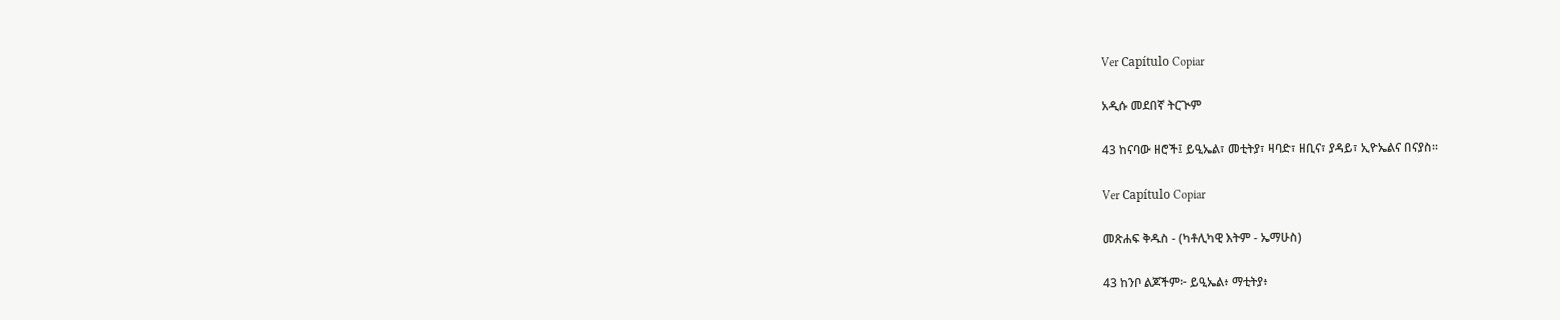Ver Capítulo Copiar

አዲሱ መደበኛ ትርጒም

43 ከናባው ዘሮች፤ ይዒኤል፣ መቲትያ፣ ዛባድ፣ ዘቢና፣ ያዳይ፣ ኢዮኤልና በናያስ።

Ver Capítulo Copiar

መጽሐፍ ቅዱስ - (ካቶሊካዊ እትም - ኤማሁስ)

43 ከንቦ ልጆችም፦ ይዒኤል፥ ማቲትያ፥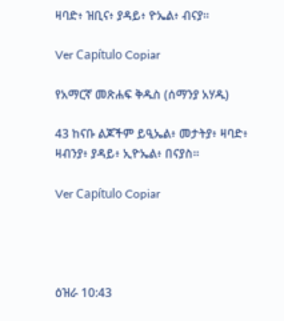ዛባድ፥ ዝቢና፥ ያዳይ፥ ዮኤል፥ ብናያ።

Ver Capítulo Copiar

የአማርኛ መጽሐፍ ቅዱስ (ሰማንያ አሃዱ)

43 ከናቡ ልጆችም ይዒኤል፥ መታትያ፥ ዛባድ፥ ዛብንያ፥ ያዳይ፥ ኢዮኤል፥ በናያስ።

Ver Capítulo Copiar




ዕዝራ 10:43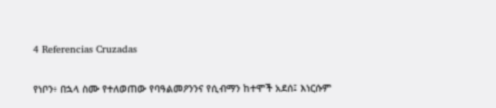4 Referencias Cruzadas

የነቦን፥ በኋላ ስሙ የተለወጠው የባዓልመዖንንና የሲብማን ከተሞች አደሰ፤ እነርሱም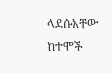ላደሱአቸው ከተሞች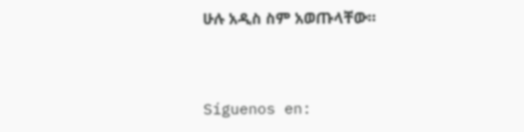ሁሉ አዲስ ስም አወጡላቸው።


Síguenos en: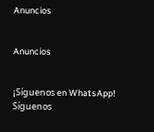Anuncios


Anuncios


¡Síguenos en WhatsApp! Síguenos